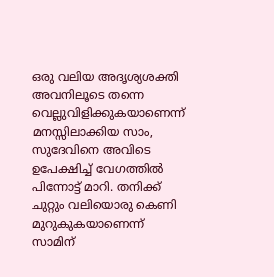ഒരു വലിയ അദൃശ്യശക്തി അവനിലൂടെ തന്നെ വെല്ലുവിളിക്കുകയാണെന്ന് മനസ്സിലാക്കിയ സാം, സുദേവിനെ അവിടെ ഉപേക്ഷിച്ച് വേഗത്തിൽ പിന്നോട്ട് മാറി. തനിക്ക് ചുറ്റും വലിയൊരു കെണി മുറുകുകയാണെന്ന് സാമിന്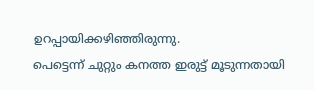ഉറപ്പായിക്കഴിഞ്ഞിരുന്നു.
പെട്ടെന്ന് ചുറ്റും കനത്ത ഇരുട്ട് മൂടുന്നതായി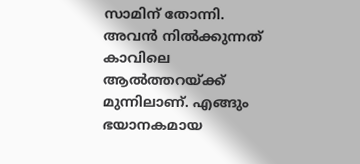സാമിന് തോന്നി. അവൻ നിൽക്കുന്നത് കാവിലെ ആൽത്തറയ്ക്ക് മുന്നിലാണ്. എങ്ങും ഭയാനകമായ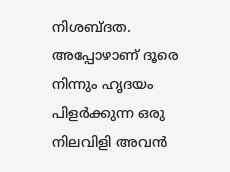നിശബ്ദത. അപ്പോഴാണ് ദൂരെ നിന്നും ഹൃദയം പിളർക്കുന്ന ഒരു നിലവിളി അവൻ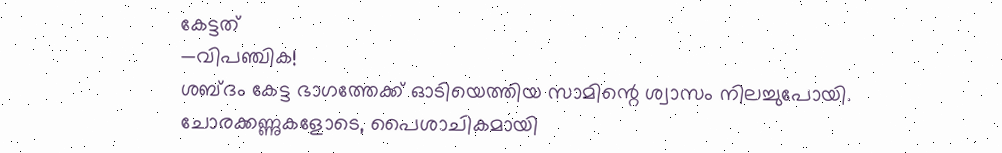കേട്ടത്
—വിപഞ്ചിക!
ശബ്ദം കേട്ട ഭാഗത്തേക്ക് ഓടിയെത്തിയ സാമിന്റെ ശ്വാസം നിലച്ചുപോയി.
ചോരക്കണ്ണുകളോടെ, പൈശാചികമായി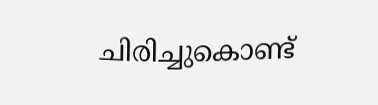ചിരിച്ചുകൊണ്ട്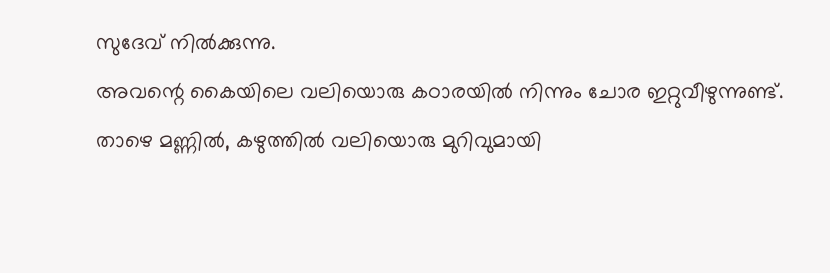സുദേവ് നിൽക്കുന്നു.
അവന്റെ കൈയിലെ വലിയൊരു കഠാരയിൽ നിന്നും ചോര ഇറ്റുവീഴുന്നുണ്ട്. താഴെ മണ്ണിൽ, കഴുത്തിൽ വലിയൊരു മുറിവുമായി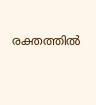രക്തത്തിൽ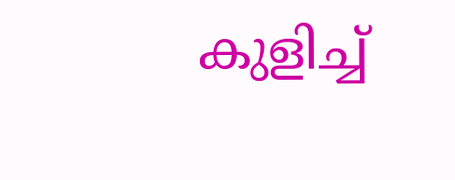കുളിച്ച്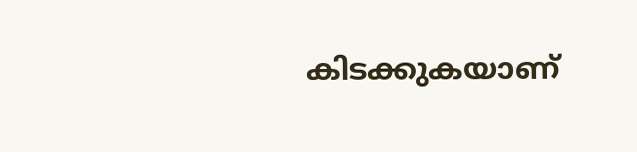കിടക്കുകയാണ്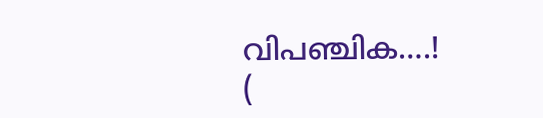വിപഞ്ചിക….!
(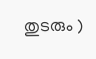തുടരും )